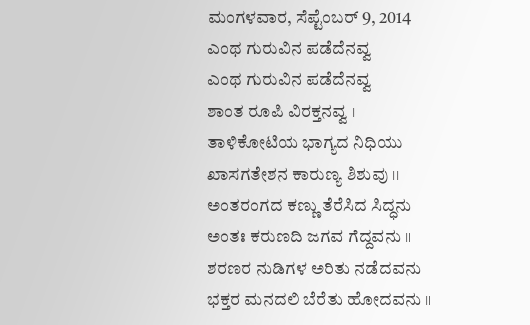ಮಂಗಳವಾರ, ಸೆಪ್ಟೆಂಬರ್ 9, 2014
ಎಂಥ ಗುರುವಿನ ಪಡೆದೆನವ್ವ
ಎಂಥ ಗುರುವಿನ ಪಡೆದೆನವ್ವ
ಶಾಂತ ರೂಪಿ ವಿರಕ್ತನವ್ವ ।
ತಾಳಿಕೋಟಿಯ ಭಾಗ್ಯದ ನಿಧಿಯು
ಖಾಸಗತೇಶನ ಕಾರುಣ್ಯ ಶಿಶುವು ।।
ಅಂತರಂಗದ ಕಣ್ಣು ತೆರೆಸಿದ ಸಿದ್ಧನು
ಅಂತಃ ಕರುಣದಿ ಜಗವ ಗೆದ್ದವನು ॥
ಶರಣರ ನುಡಿಗಳ ಅರಿತು ನಡೆದವನು
ಭಕ್ತರ ಮನದಲಿ ಬೆರೆತು ಹೋದವನು ॥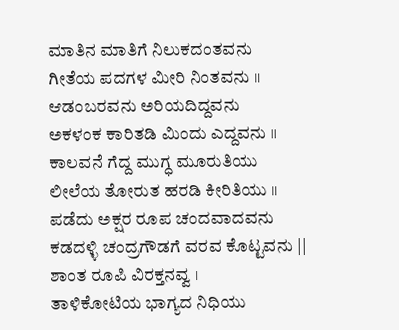ಮಾತಿನ ಮಾತಿಗೆ ನಿಲುಕದಂತವನು
ಗೀತೆಯ ಪದಗಳ ಮೀರಿ ನಿಂತವನು ॥
ಆಡಂಬರವನು ಅರಿಯದಿದ್ದವನು
ಅಕಳಂಕ ಕಾರಿತಡಿ ಮಿಂದು ಎದ್ದವನು ॥
ಕಾಲವನೆ ಗೆದ್ದ ಮುಗ್ಧ ಮೂರುತಿಯು
ಲೀಲೆಯ ತೋರುತ ಹರಡಿ ಕೀರಿತಿಯು ॥
ಪಡೆದು ಅಕ್ಷರ ರೂಪ ಚಂದವಾದವನು
ಕಡದಳ್ಳಿ ಚಂದ್ರಗೌಡಗೆ ವರವ ಕೊಟ್ಟವನು ||
ಶಾಂತ ರೂಪಿ ವಿರಕ್ತನವ್ವ ।
ತಾಳಿಕೋಟಿಯ ಭಾಗ್ಯದ ನಿಧಿಯು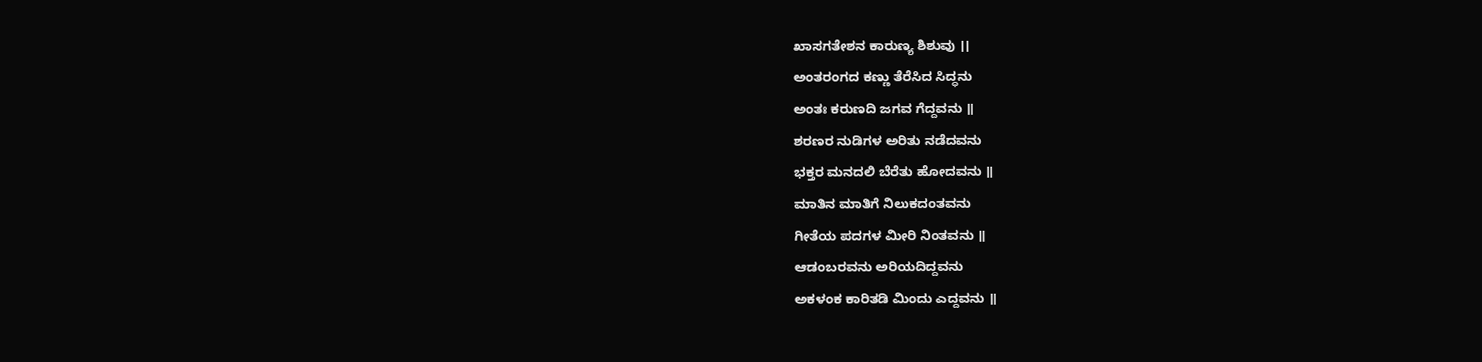ಖಾಸಗತೇಶನ ಕಾರುಣ್ಯ ಶಿಶುವು ।।
ಅಂತರಂಗದ ಕಣ್ಣು ತೆರೆಸಿದ ಸಿದ್ಧನು
ಅಂತಃ ಕರುಣದಿ ಜಗವ ಗೆದ್ದವನು ॥
ಶರಣರ ನುಡಿಗಳ ಅರಿತು ನಡೆದವನು
ಭಕ್ತರ ಮನದಲಿ ಬೆರೆತು ಹೋದವನು ॥
ಮಾತಿನ ಮಾತಿಗೆ ನಿಲುಕದಂತವನು
ಗೀತೆಯ ಪದಗಳ ಮೀರಿ ನಿಂತವನು ॥
ಆಡಂಬರವನು ಅರಿಯದಿದ್ದವನು
ಅಕಳಂಕ ಕಾರಿತಡಿ ಮಿಂದು ಎದ್ದವನು ॥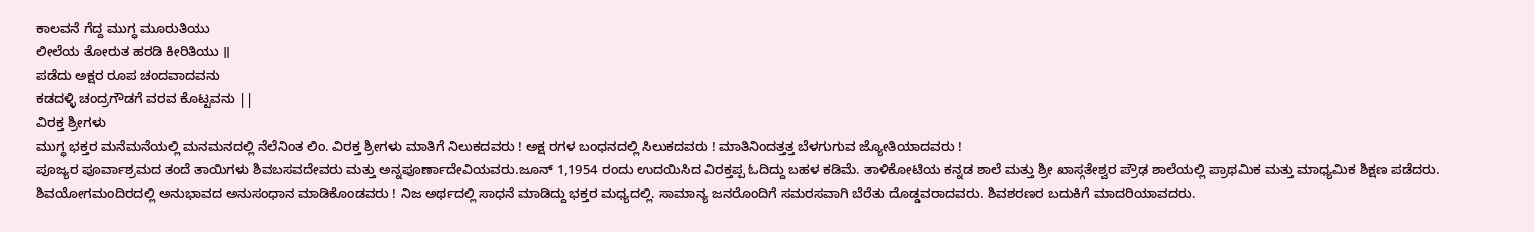ಕಾಲವನೆ ಗೆದ್ದ ಮುಗ್ಧ ಮೂರುತಿಯು
ಲೀಲೆಯ ತೋರುತ ಹರಡಿ ಕೀರಿತಿಯು ॥
ಪಡೆದು ಅಕ್ಷರ ರೂಪ ಚಂದವಾದವನು
ಕಡದಳ್ಳಿ ಚಂದ್ರಗೌಡಗೆ ವರವ ಕೊಟ್ಟವನು ||
ವಿರಕ್ತ ಶ್ರೀಗಳು
ಮುಗ್ಧ ಭಕ್ತರ ಮನೆಮನೆಯಲ್ಲಿ ಮನಮನದಲ್ಲಿ ನೆಲೆನಿಂತ ಲಿಂ. ವಿರಕ್ತ ಶ್ರೀಗಳು ಮಾತಿಗೆ ನಿಲುಕದವರು ! ಅಕ್ಷ ರಗಳ ಬಂಧನದಲ್ಲಿ ಸಿಲುಕದವರು ! ಮಾತಿನಿಂದತ್ತತ್ತ ಬೆಳಗುಗುವ ಜ್ಯೋತಿಯಾದವರು !
ಪೂಜ್ಯರ ಪೂರ್ವಾಶ್ರಮದ ತಂದೆ ತಾಯಿಗಳು ಶಿವಬಸವದೇವರು ಮತ್ತು ಅನ್ನಪೂರ್ಣಾದೇವಿಯವರು.ಜೂನ್ 1,1954 ರಂದು ಉದಯಿಸಿದ ವಿರಕ್ತಪ್ಪ ಓದಿದ್ದು ಬಹಳ ಕಡಿಮೆ. ತಾಳಿಕೋಟಿಯ ಕನ್ನಡ ಶಾಲೆ ಮತ್ತು ಶ್ರೀ ಖಾಸ್ಗತೇಶ್ವರ ಪ್ರೌಢ ಶಾಲೆಯಲ್ಲಿ ಪ್ರಾಥಮಿಕ ಮತ್ತು ಮಾಧ್ಯಮಿಕ ಶಿಕ್ಷಣ ಪಡೆದರು. ಶಿವಯೋಗಮಂದಿರದಲ್ಲಿ ಅನುಭಾವದ ಅನುಸಂಧಾನ ಮಾಡಿಕೊಂಡವರು ! ನಿಜ ಅರ್ಥದಲ್ಲಿ ಸಾಧನೆ ಮಾಡಿದ್ದು ಭಕ್ತರ ಮಧ್ಯದಲ್ಲಿ. ಸಾಮಾನ್ಯ ಜನರೊಂದಿಗೆ ಸಮರಸವಾಗಿ ಬೆರೆತು ದೊಡ್ಡವರಾದವರು. ಶಿವಶರಣರ ಬದುಕಿಗೆ ಮಾದರಿಯಾವದರು.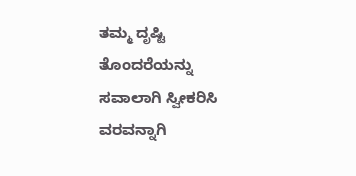ತಮ್ಮ ದೃಷ್ಟಿ ತೊಂದರೆಯನ್ನು ಸವಾಲಾಗಿ ಸ್ವೀಕರಿಸಿ ವರವನ್ನಾಗಿ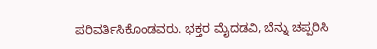ಪರಿವರ್ತಿಸಿಕೊಂಡವರು. ಭಕ್ತರ ಮೈದಡವಿ, ಬೆನ್ನು ಚಪ್ಪರಿಸಿ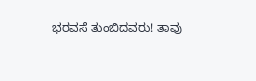ಭರವಸೆ ತುಂಬಿದವರು! ತಾವು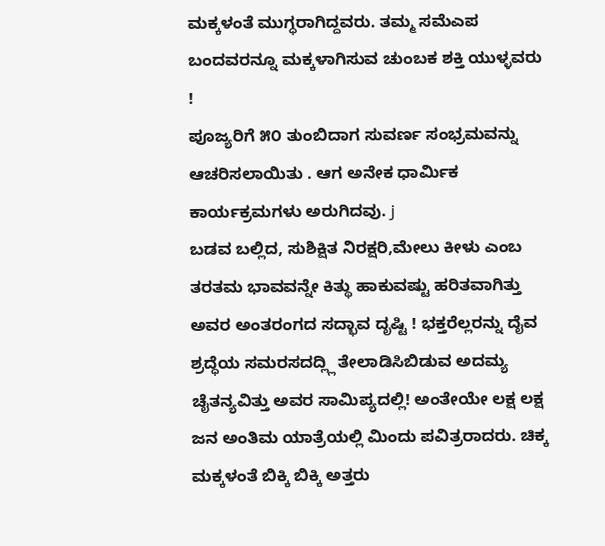ಮಕ್ಕಳಂತೆ ಮುಗ್ಧರಾಗಿದ್ದವರು. ತಮ್ಮ ಸಮೆಎಪ ಬಂದವರನ್ನೂ ಮಕ್ಕಳಾಗಿಸುವ ಚುಂಬಕ ಶಕ್ತಿ ಯುಳ್ಳವರು !
ಪೂಜ್ಯರಿಗೆ ೫೦ ತುಂಬಿದಾಗ ಸುವರ್ಣ ಸಂಭ್ರಮವನ್ನು ಆಚರಿಸಲಾಯಿತು . ಆಗ ಅನೇಕ ಧಾರ್ಮಿಕ ಕಾರ್ಯಕ್ರಮಗಳು ಅರುಗಿದವು. j
ಬಡವ ಬಲ್ಲಿದ, ಸುಶಿಕ್ಷಿತ ನಿರಕ್ಷರಿ,ಮೇಲು ಕೀಳು ಎಂಬ ತರತಮ ಭಾವವನ್ನೇ ಕಿತ್ಥು ಹಾಕುವಷ್ಟು ಹರಿತವಾಗಿತ್ತು ಅವರ ಅಂತರಂಗದ ಸದ್ಭಾವ ದೃಷ್ಟಿ ! ಭಕ್ತರೆಲ್ಲರನ್ನು ದೈವ ಶ್ರದ್ಧೆಯ ಸಮರಸದದ್ಲ್ಲಿ ತೇಲಾಡಿಸಿಬಿಡುವ ಅದಮ್ಯ ಚೈತನ್ಯವಿತ್ತು ಅವರ ಸಾಮಿಪ್ಯದಲ್ಲಿ! ಅಂತೇಯೇ ಲಕ್ಷ ಲಕ್ಷ ಜನ ಅಂತಿಮ ಯಾತ್ರೆಯಲ್ಲಿ ಮಿಂದು ಪವಿತ್ರರಾದರು. ಚಿಕ್ಕ ಮಕ್ಕಳಂತೆ ಬಿಕ್ಕಿ ಬಿಕ್ಕಿ ಅತ್ತರು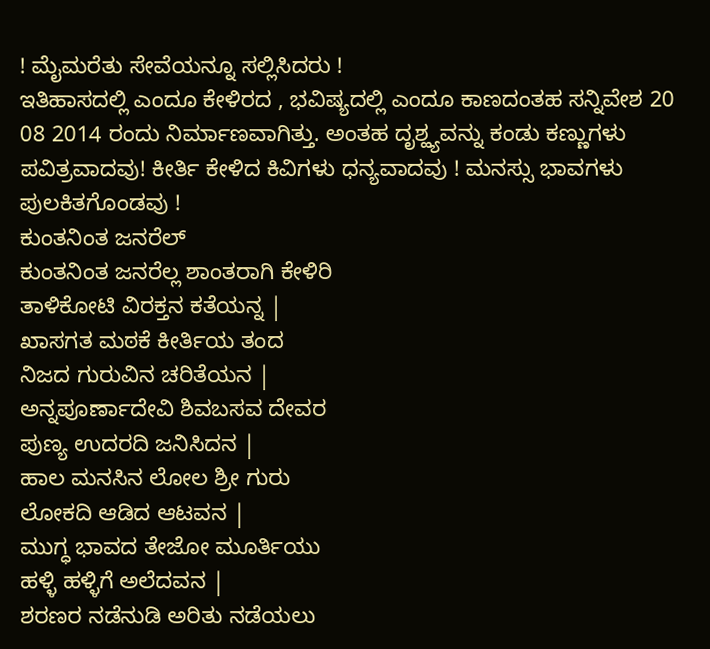! ಮೈಮರೆತು ಸೇವೆಯನ್ನೂ ಸಲ್ಲಿಸಿದರು !
ಇತಿಹಾಸದಲ್ಲಿ ಎಂದೂ ಕೇಳಿರದ , ಭವಿಷ್ಯದಲ್ಲಿ ಎಂದೂ ಕಾಣದಂತಹ ಸನ್ನಿವೇಶ 20 08 2014 ರಂದು ನಿರ್ಮಾಣವಾಗಿತ್ತು. ಅಂತಹ ದೃಶ್ಹ್ಯವನ್ನು ಕಂಡು ಕಣ್ಣುಗಳು ಪವಿತ್ರವಾದವು! ಕೀರ್ತಿ ಕೇಳಿದ ಕಿವಿಗಳು ಧನ್ಯವಾದವು ! ಮನಸ್ಸು ಭಾವಗಳು ಪುಲಕಿತಗೊಂಡವು !
ಕುಂತನಿಂತ ಜನರೆಲ್
ಕುಂತನಿಂತ ಜನರೆಲ್ಲ ಶಾಂತರಾಗಿ ಕೇಳಿರಿ
ತಾಳಿಕೋಟಿ ವಿರಕ್ತನ ಕತೆಯನ್ನ |
ಖಾಸಗತ ಮಠಕೆ ಕೀರ್ತಿಯ ತಂದ
ನಿಜದ ಗುರುವಿನ ಚರಿತೆಯನ |
ಅನ್ನಪೂರ್ಣಾದೇವಿ ಶಿವಬಸವ ದೇವರ
ಪುಣ್ಯ ಉದರದಿ ಜನಿಸಿದನ |
ಹಾಲ ಮನಸಿನ ಲೋಲ ಶ್ರೀ ಗುರು
ಲೋಕದಿ ಆಡಿದ ಆಟವನ |
ಮುಗ್ಧ ಭಾವದ ತೇಜೋ ಮೂರ್ತಿಯು
ಹಳ್ಳಿ ಹಳ್ಳಿಗೆ ಅಲೆದವನ |
ಶರಣರ ನಡೆನುಡಿ ಅರಿತು ನಡೆಯಲು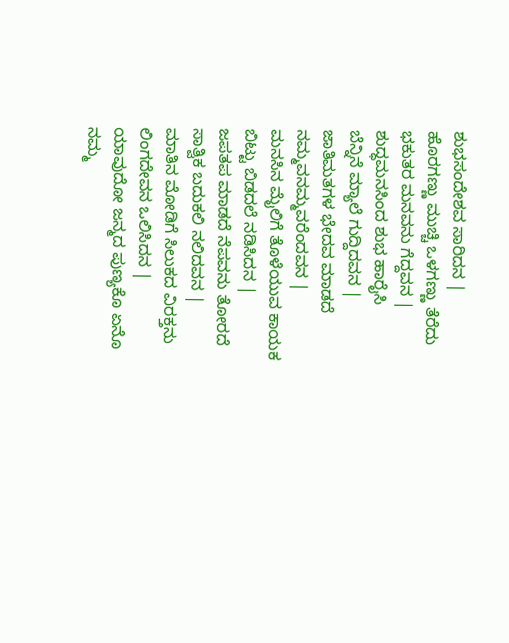ಶುಭಸಂದೇಶವ ಸಾರಿದನ |
ಹೊರಗಣ್ಣು ಮುಚ್ಚಿ ಒಳಗಣ್ಣು ತೆರೆದು
ಭಕುತರ ಮನವನು ಗೆದ್ದವನ |
ಶುದ್ಧಮನಸಿಂದ ಶುಭ ಹಾರೈಸಿ
ಬೆನ್ನಿನೆ ಮ್ಯಾಲೆ ಗುದ್ದಿದವನ |
ಜಾತಿಮತಗಳ ಭೇದವ ಮಾಡದೆ
ನಮ್ಮವನಮ್ಮವರೆಂದವನ |
ಮನಸಿನ ಮೈಲಿಗೆ ತೊಳೆಯುವ ಕಾಯಕ
ಬಿಟ್ಟು ಬಿಡದಲೆ ನಡಿಸಿದನ |
ಜಪತಪ ಮಾಡದೆ ನೆಪವನು ತೋರದೆ
ಸಾತ್ವಿಕ ಬದುಕಲಿ ನಲಿದವನ |
ಮಾತಿನ ಮೋಡಿಗೆ ಸಿಲುಕದ ವಿರಕ್ತನು
ಲಿಂಗದೇವನ ಒಲಿಸಿದನ |
ಯಾವುದೋ ಜನ್ಮದ ಪುಣ್ಯಕೊ ಏನೊ
ನಮ್ಮ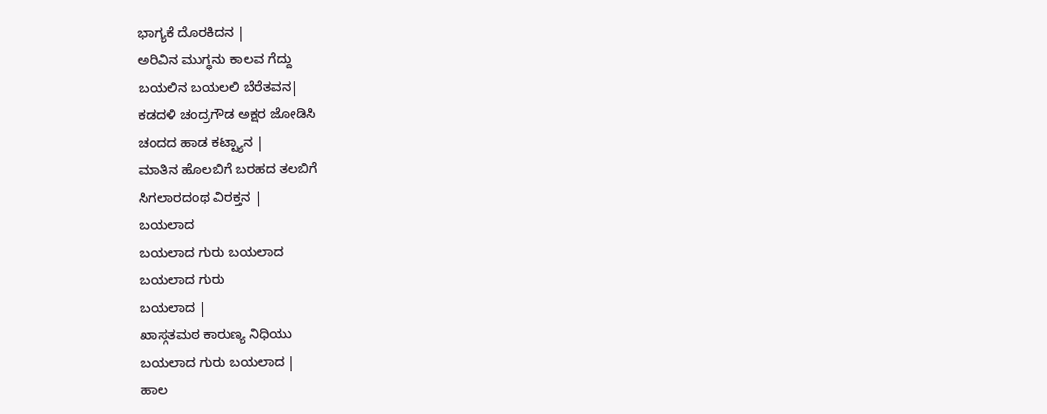ಭಾಗ್ಯಕೆ ದೊರಕಿದನ |
ಅರಿವಿನ ಮುಗ್ಧನು ಕಾಲವ ಗೆದ್ದು
ಬಯಲಿನ ಬಯಲಲಿ ಬೆರೆತವನ|
ಕಡದಳಿ ಚಂದ್ರಗೌಡ ಅಕ್ಷರ ಜೋಡಿಸಿ
ಚಂದದ ಹಾಡ ಕಟ್ಟ್ಯಾನ |
ಮಾತಿನ ಹೊಲಬಿಗೆ ಬರಹದ ತಲಬಿಗೆ
ಸಿಗಲಾರದಂಥ ವಿರಕ್ತನ |
ಬಯಲಾದ
ಬಯಲಾದ ಗುರು ಬಯಲಾದ
ಬಯಲಾದ ಗುರು
ಬಯಲಾದ |
ಖಾಸ್ಗತಮಠ ಕಾರುಣ್ಯ ನಿಧಿಯು
ಬಯಲಾದ ಗುರು ಬಯಲಾದ |
ಹಾಲ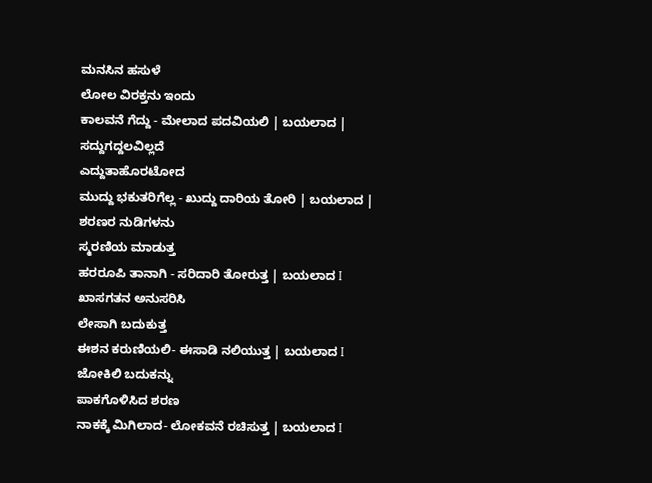ಮನಸಿನ ಹಸುಳೆ
ಲೋಲ ವಿರಕ್ತನು ಇಂದು
ಕಾಲವನೆ ಗೆದ್ದು - ಮೇಲಾದ ಪದವಿಯಲಿ | ಬಯಲಾದ |
ಸದ್ದುಗದ್ದಲವಿಲ್ಲದೆ
ಎದ್ದುತಾಹೊರಟೋದ
ಮುದ್ದು ಭಕುತರಿಗೆಲ್ಲ - ಖುದ್ದು ದಾರಿಯ ತೋರಿ | ಬಯಲಾದ |
ಶರಣರ ನುಡಿಗಳನು
ಸ್ಮರಣಿಯ ಮಾಡುತ್ತ
ಹರರೂಪಿ ತಾನಾಗಿ - ಸರಿದಾರಿ ತೋರುತ್ತ | ಬಯಲಾದ I
ಖಾಸಗತನ ಅನುಸರಿಸಿ
ಲೇಸಾಗಿ ಬದುಕುತ್ತ
ಈಶನ ಕರುಣಿಯಲಿ- ಈಸಾಡಿ ನಲಿಯುತ್ತ | ಬಯಲಾದ I
ಜೋಕಿಲಿ ಬದುಕನ್ನು
ಪಾಕಗೊಳಿಸಿದ ಶರಣ
ನಾಕಕ್ಕೆ ಮಿಗಿಲಾದ- ಲೋಕವನೆ ರಚಿಸುತ್ತ | ಬಯಲಾದ I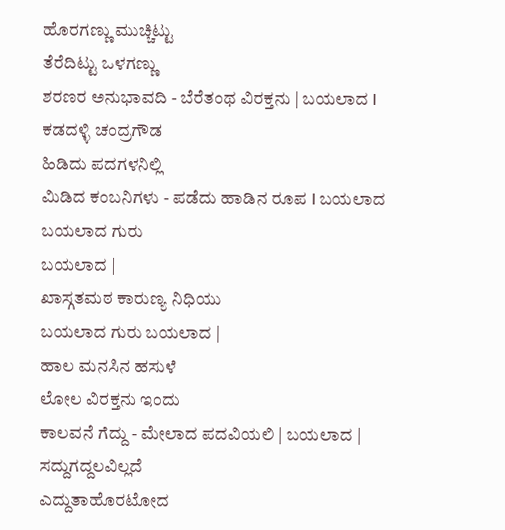ಹೊರಗಣ್ಣು ಮುಚ್ಚಿಟ್ಟು
ತೆರೆದಿಟ್ಟು ಒಳಗಣ್ಣು
ಶರಣರ ಅನುಭಾವದಿ - ಬೆರೆತಂಥ ವಿರಕ್ತನು | ಬಯಲಾದ I
ಕಡದಳ್ಳಿ ಚಂದ್ರಗೌಡ
ಹಿಡಿದು ಪದಗಳನಿಲ್ಲಿ
ಮಿಡಿದ ಕಂಬನಿಗಳು - ಪಡೆದು ಹಾಡಿನ ರೂಪ I ಬಯಲಾದ
ಬಯಲಾದ ಗುರು
ಬಯಲಾದ |
ಖಾಸ್ಗತಮಠ ಕಾರುಣ್ಯ ನಿಧಿಯು
ಬಯಲಾದ ಗುರು ಬಯಲಾದ |
ಹಾಲ ಮನಸಿನ ಹಸುಳೆ
ಲೋಲ ವಿರಕ್ತನು ಇಂದು
ಕಾಲವನೆ ಗೆದ್ದು - ಮೇಲಾದ ಪದವಿಯಲಿ | ಬಯಲಾದ |
ಸದ್ದುಗದ್ದಲವಿಲ್ಲದೆ
ಎದ್ದುತಾಹೊರಟೋದ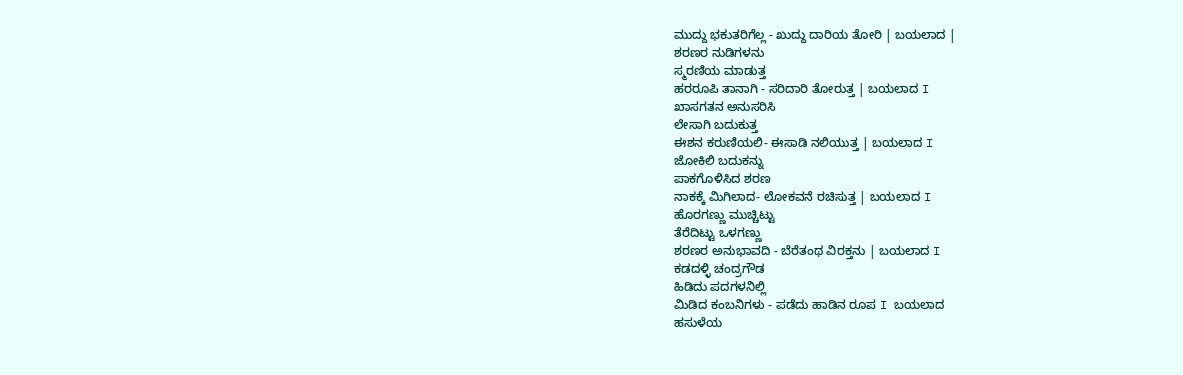ಮುದ್ದು ಭಕುತರಿಗೆಲ್ಲ - ಖುದ್ದು ದಾರಿಯ ತೋರಿ | ಬಯಲಾದ |
ಶರಣರ ನುಡಿಗಳನು
ಸ್ಮರಣಿಯ ಮಾಡುತ್ತ
ಹರರೂಪಿ ತಾನಾಗಿ - ಸರಿದಾರಿ ತೋರುತ್ತ | ಬಯಲಾದ I
ಖಾಸಗತನ ಅನುಸರಿಸಿ
ಲೇಸಾಗಿ ಬದುಕುತ್ತ
ಈಶನ ಕರುಣಿಯಲಿ- ಈಸಾಡಿ ನಲಿಯುತ್ತ | ಬಯಲಾದ I
ಜೋಕಿಲಿ ಬದುಕನ್ನು
ಪಾಕಗೊಳಿಸಿದ ಶರಣ
ನಾಕಕ್ಕೆ ಮಿಗಿಲಾದ- ಲೋಕವನೆ ರಚಿಸುತ್ತ | ಬಯಲಾದ I
ಹೊರಗಣ್ಣು ಮುಚ್ಚಿಟ್ಟು
ತೆರೆದಿಟ್ಟು ಒಳಗಣ್ಣು
ಶರಣರ ಅನುಭಾವದಿ - ಬೆರೆತಂಥ ವಿರಕ್ತನು | ಬಯಲಾದ I
ಕಡದಳ್ಳಿ ಚಂದ್ರಗೌಡ
ಹಿಡಿದು ಪದಗಳನಿಲ್ಲಿ
ಮಿಡಿದ ಕಂಬನಿಗಳು - ಪಡೆದು ಹಾಡಿನ ರೂಪ I ಬಯಲಾದ
ಹಸುಳೆಯ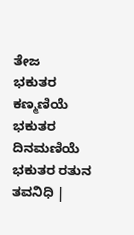ತೇಜ
ಭಕುತರ ಕಣ್ಮಣಿಯೆ ಭಕುತರ ದಿನಮಣಿಯೆ
ಭಕುತರ ರತುನ ತವನಿಧಿ |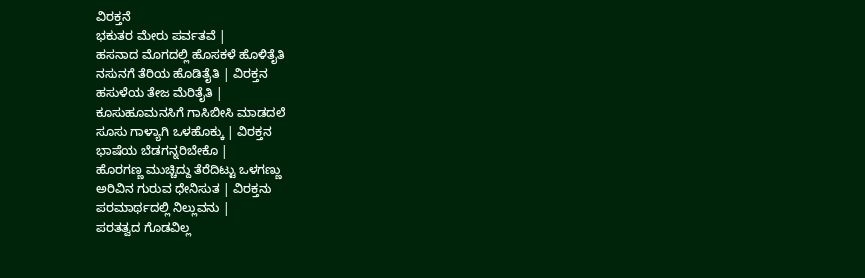ವಿರಕ್ತನೆ
ಭಕುತರ ಮೇರು ಪರ್ವತವೆ |
ಹಸನಾದ ಮೊಗದಲ್ಲಿ ಹೊಸಕಳೆ ಹೊಳಿತೈತಿ
ನಸುನಗೆ ತೆರಿಯ ಹೊಡಿತೈತಿ | ವಿರಕ್ತನ
ಹಸುಳೆಯ ತೇಜ ಮೆರಿತೈತಿ |
ಕೂಸುಹೂಮನಸಿಗೆ ಗಾಸಿಬೀಸಿ ಮಾಡದಲೆ
ಸೂಸು ಗಾಳ್ಯಾಗಿ ಒಳಹೊಕ್ಕು | ವಿರಕ್ತನ
ಭಾಷೆಯ ಬೆಡಗನ್ನರಿಬೇಕೊ |
ಹೊರಗಣ್ಣ ಮುಚ್ಚಿದ್ದು ತೆರೆದಿಟ್ಟು ಒಳಗಣ್ಣು
ಅರಿವಿನ ಗುರುವ ಧೇನಿಸುತ | ವಿರಕ್ತನು
ಪರಮಾರ್ಥದಲ್ಲಿ ನಿಲ್ಲುವನು |
ಪರತತ್ವದ ಗೊಡವಿಲ್ಲ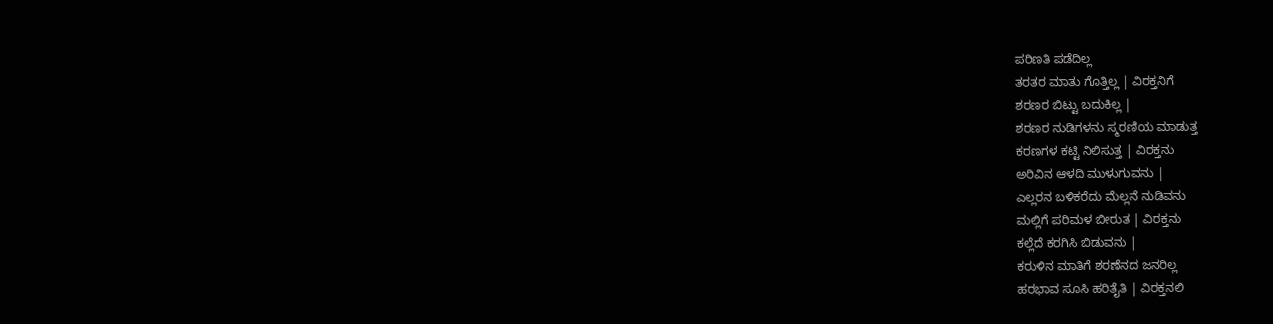ಪರಿಣತಿ ಪಡೆದಿಲ್ಲ
ತರತರ ಮಾತು ಗೊತ್ತಿಲ್ಲ | ವಿರಕ್ತನಿಗೆ
ಶರಣರ ಬಿಟ್ಟು ಬದುಕಿಲ್ಲ |
ಶರಣರ ನುಡಿಗಳನು ಸ್ಮರಣಿಯ ಮಾಡುತ್ತ
ಕರಣಗಳ ಕಟ್ಟಿ ನಿಲಿಸುತ್ತ | ವಿರಕ್ತನು
ಅರಿವಿನ ಆಳದಿ ಮುಳುಗುವನು |
ಎಲ್ಲರನ ಬಳಿಕರೆದು ಮೆಲ್ಲನೆ ನುಡಿವನು
ಮಲ್ಲಿಗೆ ಪರಿಮಳ ಬೀರುತ | ವಿರಕ್ತನು
ಕಲ್ಲೆದೆ ಕರಗಿಸಿ ಬಿಡುವನು |
ಕರುಳಿನ ಮಾತಿಗೆ ಶರಣೆನದ ಜನರಿಲ್ಲ
ಹರಭಾವ ಸೂಸಿ ಹರಿತೈತಿ | ವಿರಕ್ತನಲಿ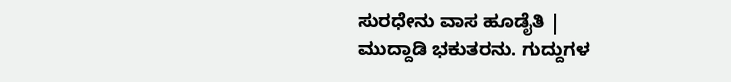ಸುರಧೇನು ವಾಸ ಹೂಡೈತಿ |
ಮುದ್ದಾಡಿ ಭಕುತರನು. ಗುದ್ದುಗಳ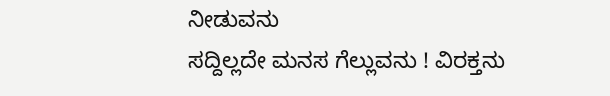ನೀಡುವನು
ಸದ್ದಿಲ್ಲದೇ ಮನಸ ಗೆಲ್ಲುವನು ! ವಿರಕ್ತನು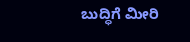ಬುದ್ಧಿಗೆ ಮೀರಿ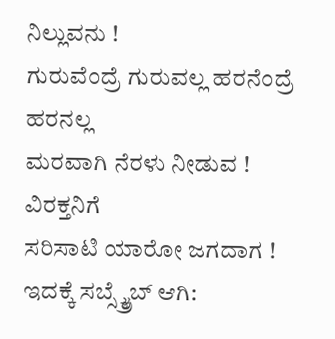ನಿಲ್ಲುವನು !
ಗುರುವೆಂದ್ರೆ ಗುರುವಲ್ಲ ಹರನೆಂದ್ರೆ ಹರನಲ್ಲ
ಮರವಾಗಿ ನೆರಳು ನೀಡುವ ! ವಿರಕ್ತನಿಗೆ
ಸರಿಸಾಟಿ ಯಾರೋ ಜಗದಾಗ !
ಇದಕ್ಕೆ ಸಬ್ಸ್ಕ್ರೈಬ್ ಆಗಿ: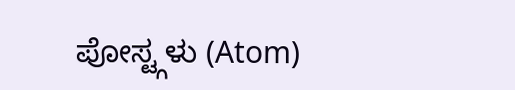ಪೋಸ್ಟ್ಗಳು (Atom)